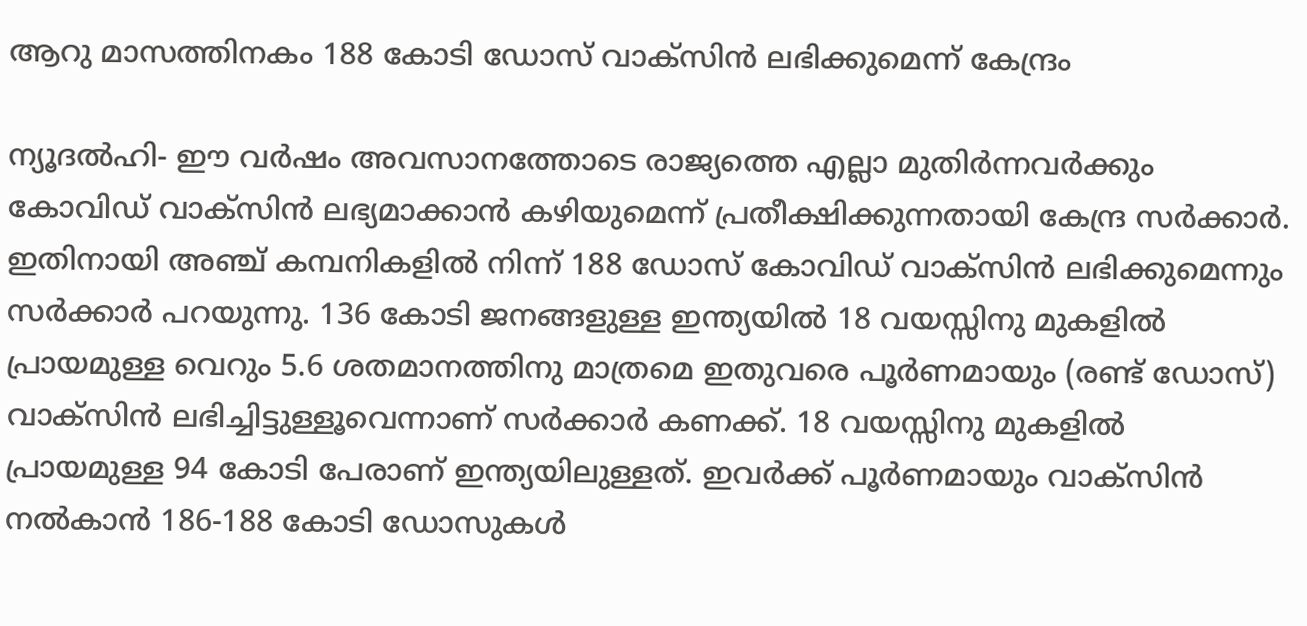ആറു മാസത്തിനകം 188 കോടി ഡോസ് വാക്‌സിന്‍ ലഭിക്കുമെന്ന് കേന്ദ്രം

ന്യൂദല്‍ഹി- ഈ വര്‍ഷം അവസാനത്തോടെ രാജ്യത്തെ എല്ലാ മുതിര്‍ന്നവര്‍ക്കും കോവിഡ് വാക്‌സിന്‍ ലഭ്യമാക്കാന്‍ കഴിയുമെന്ന് പ്രതീക്ഷിക്കുന്നതായി കേന്ദ്ര സര്‍ക്കാര്‍. ഇതിനായി അഞ്ച് കമ്പനികളില്‍ നിന്ന് 188 ഡോസ് കോവിഡ് വാക്‌സിന്‍ ലഭിക്കുമെന്നും സര്‍ക്കാര്‍ പറയുന്നു. 136 കോടി ജനങ്ങളുള്ള ഇന്ത്യയില്‍ 18 വയസ്സിനു മുകളില്‍ പ്രായമുള്ള വെറും 5.6 ശതമാനത്തിനു മാത്രമെ ഇതുവരെ പൂര്‍ണമായും (രണ്ട് ഡോസ്) വാക്‌സിന്‍ ലഭിച്ചിട്ടുള്ളൂവെന്നാണ് സര്‍ക്കാര്‍ കണക്ക്. 18 വയസ്സിനു മുകളില്‍ പ്രായമുള്ള 94 കോടി പേരാണ് ഇന്ത്യയിലുള്ളത്. ഇവര്‍ക്ക് പൂര്‍ണമായും വാക്‌സിന്‍ നല്‍കാന്‍ 186-188 കോടി ഡോസുകള്‍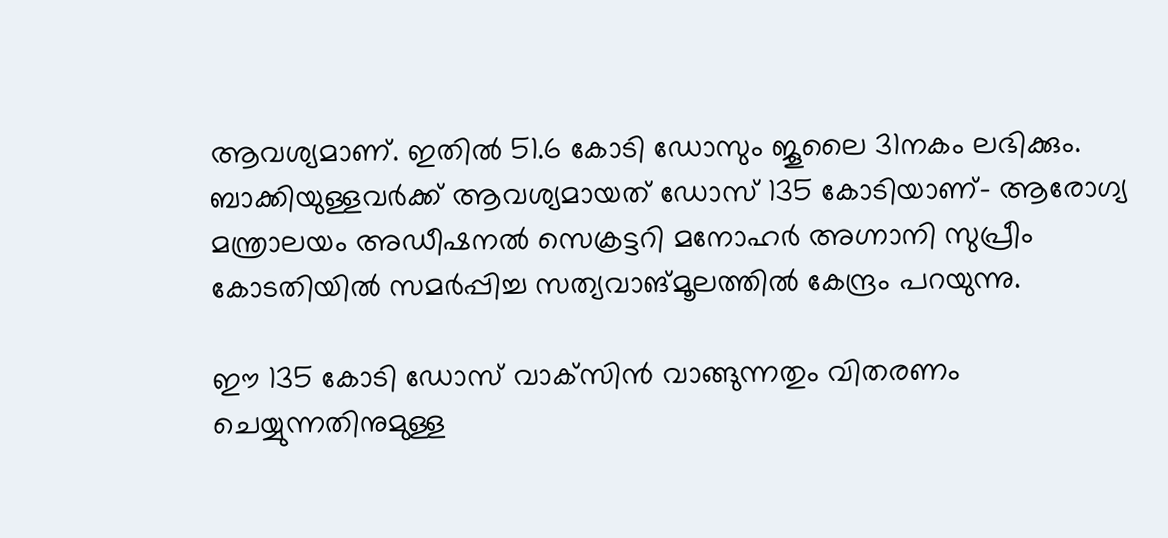ആവശ്യമാണ്. ഇതില്‍ 51.6 കോടി ഡോസും ജൂലൈ 31നകം ലഭിക്കും. ബാക്കിയുള്ളവര്‍ക്ക് ആവശ്യമായത് ഡോസ് 135 കോടിയാണ്- ആരോഗ്യ മന്ത്രാലയം അഡീഷനല്‍ സെക്രട്ടറി മനോഹര്‍ അഗ്നാനി സുപ്രീം കോടതിയില്‍ സമര്‍പ്പിച്ച സത്യവാങ്മൂലത്തില്‍ കേന്ദ്രം പറയുന്നു.

ഈ 135 കോടി ഡോസ് വാക്‌സിന്‍ വാങ്ങുന്നതും വിതരണം ചെയ്യുന്നതിനുമുള്ള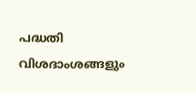പദ്ധതി വിശദാംശങ്ങളും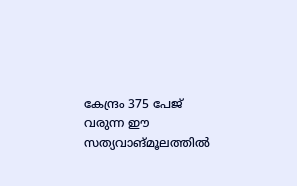കേന്ദ്രം 375 പേജ് വരുന്ന ഈ സത്യവാങ്മൂലത്തില്‍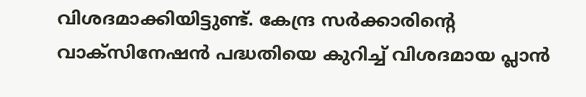വിശദമാക്കിയിട്ടുണ്ട്. കേന്ദ്ര സര്‍ക്കാരിന്റെ വാക്‌സിനേഷന്‍ പദ്ധതിയെ കുറിച്ച് വിശദമായ പ്ലാന്‍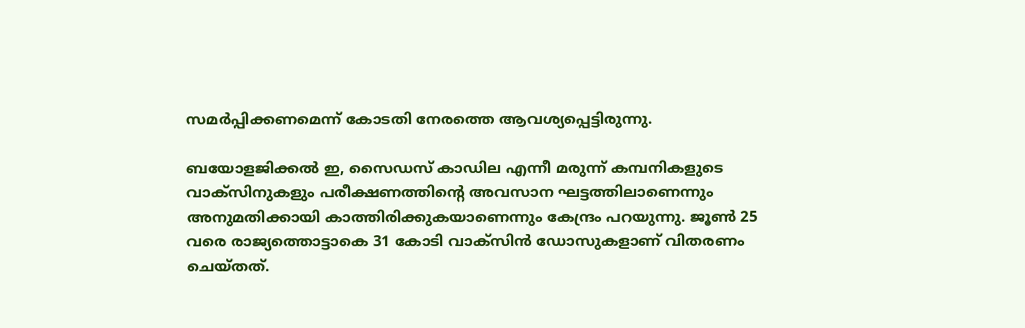സമര്‍പ്പിക്കണമെന്ന് കോടതി നേരത്തെ ആവശ്യപ്പെട്ടിരുന്നു.

ബയോളജിക്കല്‍ ഇ, സൈഡസ് കാഡില എന്നീ മരുന്ന് കമ്പനികളുടെ വാക്‌സിനുകളും പരീക്ഷണത്തിന്റെ അവസാന ഘട്ടത്തിലാണെന്നും അനുമതിക്കായി കാത്തിരിക്കുകയാണെന്നും കേന്ദ്രം പറയുന്നു. ജൂണ്‍ 25 വരെ രാജ്യത്തൊട്ടാകെ 31 കോടി വാക്‌സിന്‍ ഡോസുകളാണ് വിതരണം ചെയ്തത്.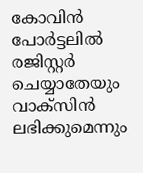കോവിന്‍ പോര്‍ട്ടലില്‍ രജിസ്റ്റര്‍ ചെയ്യാതേയും വാക്‌സിന്‍ ലഭിക്കുമെന്നും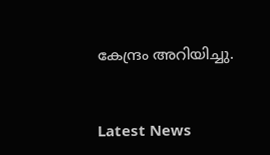കേന്ദ്രം അറിയിച്ചു.


Latest News